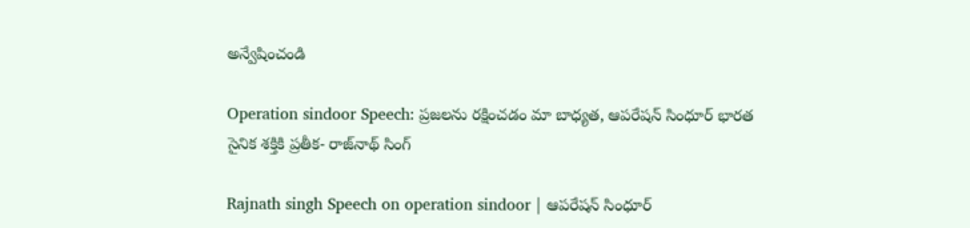అన్వేషించండి

Operation sindoor Speech: ప్రజలను రక్షించడం మా బాధ్యత, ఆపరేషన్ సింధూర్ భారత సైనిక శక్తికి ప్రతీక- రాజ్‌నాథ్ సింగ్

Rajnath singh Speech on operation sindoor | ఆపరేషన్ సింధూర్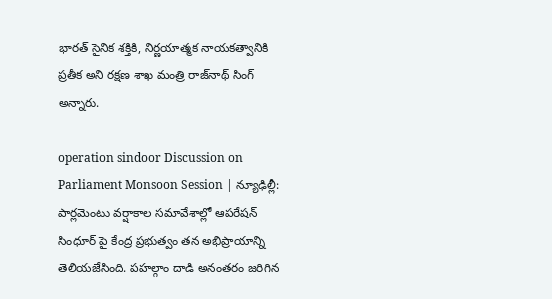భారత్ సైనిక శక్తికి, నిర్ణయాత్మక నాయకత్వానికి ప్రతీక అని రక్షణ శాఖ మంత్రి రాజ్‌నాథ్ సింగ్ అన్నారు.

operation sindoor Discussion on Parliament Monsoon Session | న్యూఢిల్లీ: పార్లమెంటు వర్షాకాల సమావేశాల్లో ఆపరేషన్ సింధూర్ పై కేంద్ర ప్రభుత్వం తన అభిప్రాయాన్ని తెలియజేసింది. పహల్గాం దాడి అనంతరం జరిగిన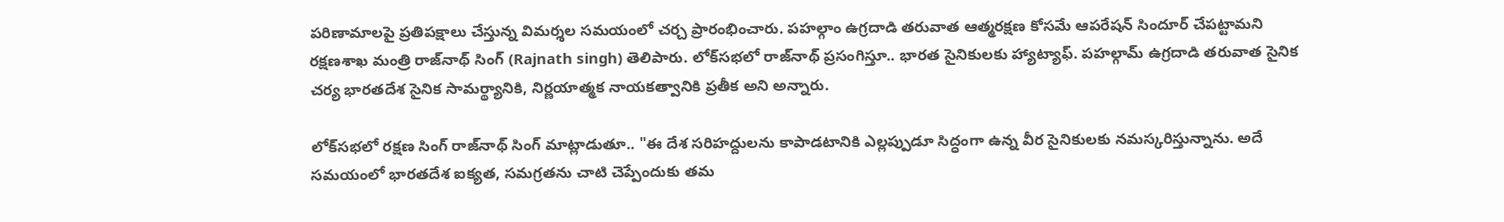పరిణామాలపై ప్రతిపక్షాలు చేస్తున్న విమర్శల సమయంలో చర్చ ప్రారంభించారు. పహల్గాం ఉగ్రదాడి తరువాత ఆత్మరక్షణ కోసమే ఆపరేషన్ సిందూర్ చేపట్టామని రక్షణశాఖ మంత్రి రాజ్‌నాథ్ సింగ్ (Rajnath singh) తెలిపారు. లోక్‌సభలో రాజ్‌నాథ్ ప్రసంగిస్తూ.. భారత సైనికులకు హ్యాట్యాఫ్. పహల్గామ్ ఉగ్రదాడి తరువాత సైనిక చర్య భారతదేశ సైనిక సామర్థ్యానికి, నిర్ణయాత్మక నాయకత్వానికి ప్రతీక అని అన్నారు.

లోక్‌సభలో రక్షణ సింగ్ రాజ్‌నాథ్ సింగ్ మాట్లాడుతూ.. "ఈ దేశ సరిహద్దులను కాపాడటానికి ఎల్లప్పుడూ సిద్ధంగా ఉన్న వీర సైనికులకు నమస్కరిస్తున్నాను. అదే సమయంలో భారతదేశ ఐక్యత, సమగ్రతను చాటి చెప్పేందుకు తమ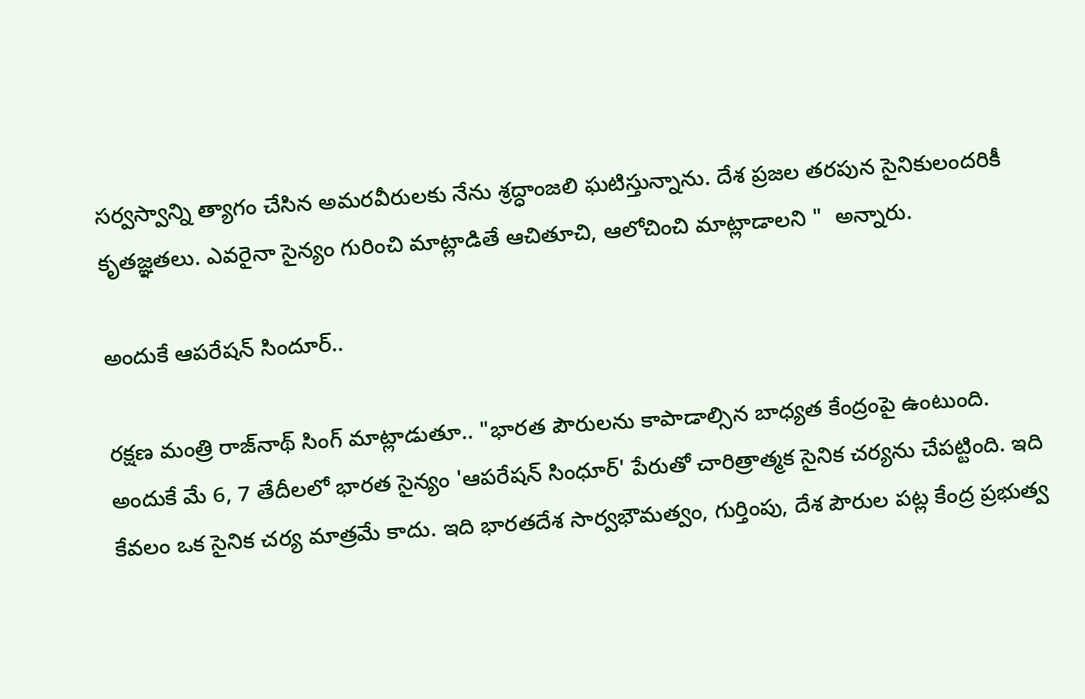సర్వస్వాన్ని త్యాగం చేసిన అమరవీరులకు నేను శ్రద్ధాంజలి ఘటిస్తున్నాను. దేశ ప్రజల తరపున సైనికులందరికీ కృతజ్ఞతలు. ఎవరైనా సైన్యం గురించి మాట్లాడితే ఆచితూచి, ఆలోచించి మాట్లాడాలని "  అన్నారు.

అందుకే ఆపరేషన్ సిందూర్..

రక్షణ మంత్రి రాజ్‌నాథ్ సింగ్ మాట్లాడుతూ.. "భారత పౌరులను కాపాడాల్సిన బాధ్యత కేంద్రంపై ఉంటుంది. అందుకే మే 6, 7 తేదీలలో భారత సైన్యం 'ఆపరేషన్ సింధూర్' పేరుతో చారిత్రాత్మక సైనిక చర్యను చేపట్టింది. ఇది కేవలం ఒక సైనిక చర్య మాత్రమే కాదు. ఇది భారతదేశ సార్వభౌమత్వం, గుర్తింపు, దేశ పౌరుల పట్ల కేంద్ర ప్రభుత్వ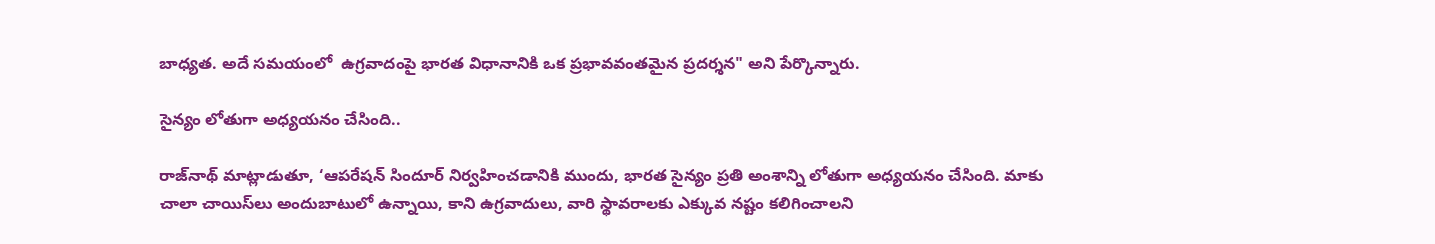బాధ్యత. అదే సమయంలో  ఉగ్రవాదంపై భారత విధానానికి ఒక ప్రభావవంతమైన ప్రదర్శన" అని పేర్కొన్నారు.

సైన్యం లోతుగా అధ్యయనం చేసింది..

రాజ్‌నాథ్ మాట్లాడుతూ, ‘ఆపరేషన్ సిందూర్ నిర్వహించడానికి ముందు, భారత సైన్యం ప్రతి అంశాన్ని లోతుగా అధ్యయనం చేసింది. మాకు చాలా చాయిస్‌లు అందుబాటులో ఉన్నాయి, కాని ఉగ్రవాదులు, వారి స్థావరాలకు ఎక్కువ నష్టం కలిగించాలని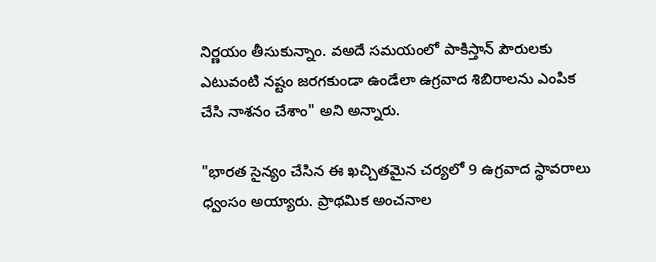నిర్ణయం తీసుకున్నాం. వఅదే సమయంలో పాకిస్తాన్ పౌరులకు ఎటువంటి నష్టం జరగకుండా ఉండేలా ఉగ్రవాద శిబిరాలను ఎంపిక చేసి నాశనం చేశాం" అని అన్నారు.

"భారత సైన్యం చేసిన ఈ ఖచ్చితమైన చర్యలో 9 ఉగ్రవాద స్థావరాలు ధ్వంసం అయ్యారు. ప్రాథమిక అంచనాల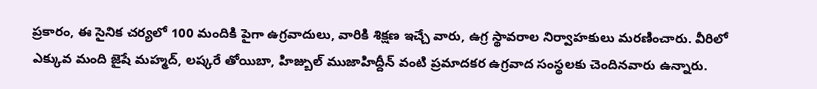ప్రకారం, ఈ సైనిక చర్యలో 100 మందికి పైగా ఉగ్రవాదులు, వారికి శిక్షణ ఇచ్చే వారు, ఉగ్ర స్థావరాల నిర్వాహకులు మరణించారు. వీరిలో ఎక్కువ మంది జైషే మహ్మద్, లష్కరే తోయిబా, హిజ్బుల్ ముజాహిద్దీన్ వంటి ప్రమాదకర ఉగ్రవాద సంస్థలకు చెందినవారు ఉన్నారు.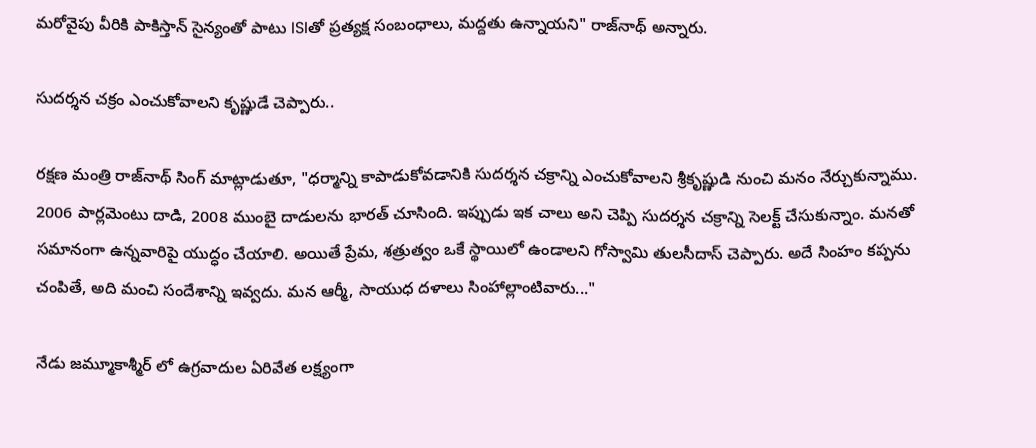మరోవైపు వీరికి పాకిస్తాన్ సైన్యంతో పాటు ISIతో ప్రత్యక్ష సంబంధాలు, మద్దతు ఉన్నాయని" రాజ్‌నాథ్ అన్నారు.

సుదర్శన చక్రం ఎంచుకోవాలని కృష్ణుడే చెప్పారు..

రక్షణ మంత్రి రాజ్‌నాథ్ సింగ్ మాట్లాడుతూ, "ధర్మాన్ని కాపాడుకోవడానికి సుదర్శన చక్రాన్ని ఎంచుకోవాలని శ్రీకృష్ణుడి నుంచి మనం నేర్చుకున్నాము. 2006 పార్లమెంటు దాడి, 2008 ముంబై దాడులను భారత్ చూసింది. ఇప్పుడు ఇక చాలు అని చెప్పి సుదర్శన చక్రాన్ని సెలక్ట్ చేసుకున్నాం. మనతో సమానంగా ఉన్నవారిపై యుద్ధం చేయాలి. అయితే ప్రేమ, శత్రుత్వం ఒకే స్థాయిలో ఉండాలని గోస్వామి తులసీదాస్ చెప్పారు. అదే సింహం కప్పను చంపితే, అది మంచి సందేశాన్ని ఇవ్వదు. మన ఆర్మీ, సాయుధ దళాలు సింహాల్లాంటివారు..."

నేడు జమ్మూకాశ్మీర్ లో ఉగ్రవాదుల ఏరివేత లక్ష్యంగా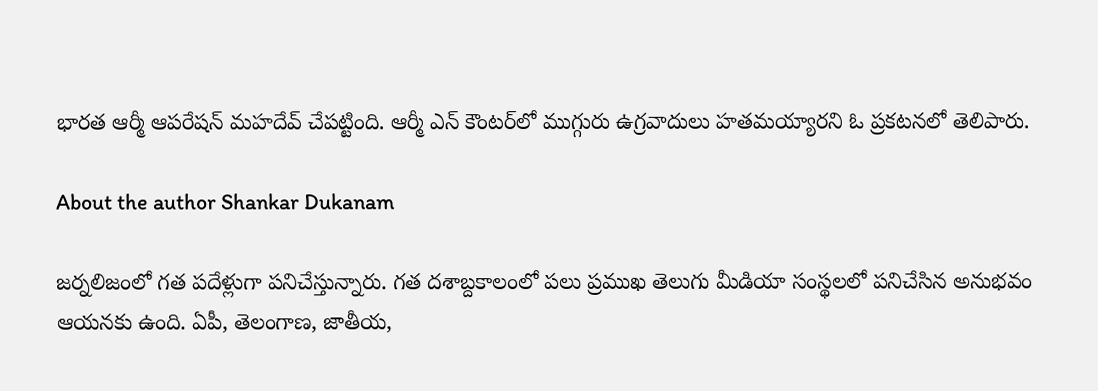భారత ఆర్మీ ఆపరేషన్ మహదేవ్ చేపట్టింది. ఆర్మీ ఎన్ కౌంటర్‌లో ముగ్గురు ఉగ్రవాదులు హతమయ్యారని ఓ ప్రకటనలో తెలిపారు.

About the author Shankar Dukanam

జర్నలిజంలో గత పదేళ్లుగా పనిచేస్తున్నారు. గత దశాబ్దకాలంలో పలు ప్రముఖ తెలుగు మీడియా సంస్థలలో పనిచేసిన అనుభవం ఆయనకు ఉంది. ఏపీ, తెలంగాణ, జాతీయ,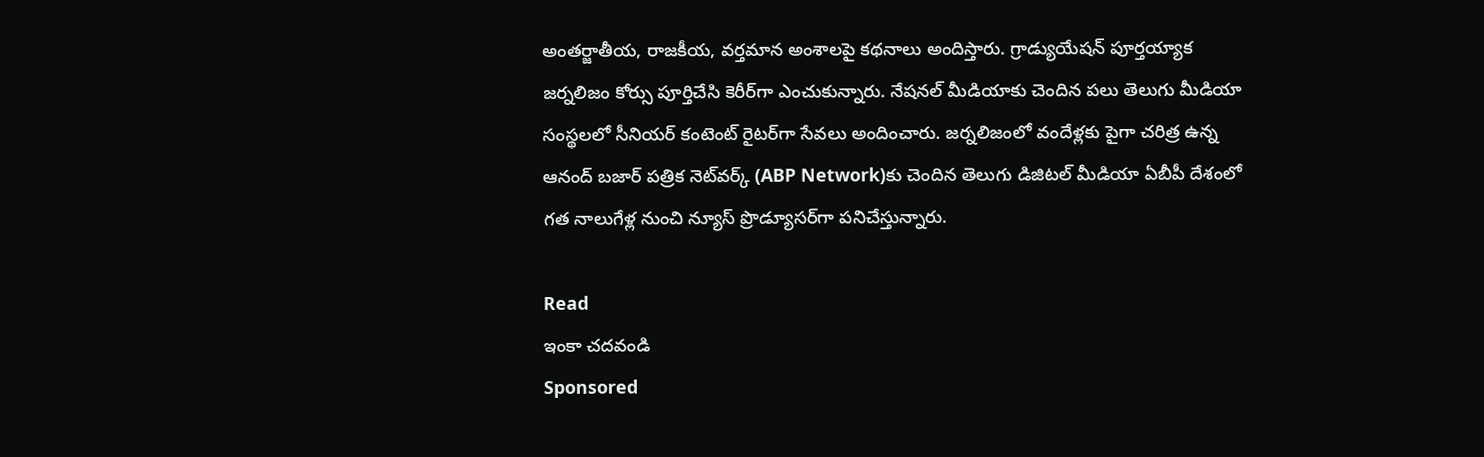అంతర్జాతీయ, రాజకీయ, వర్తమాన అంశాలపై కథనాలు అందిస్తారు. గ్రాడ్యుయేషన్ పూర్తయ్యాక జర్నలిజం కోర్సు పూర్తిచేసి కెరీర్‌గా ఎంచుకున్నారు. నేషనల్ మీడియాకు చెందిన పలు తెలుగు మీడియా సంస్థలలో సీనియర్ కంటెంట్ రైటర్‌గా సేవలు అందించారు. జర్నలిజంలో వందేళ్లకు పైగా చరిత్ర ఉన్న ఆనంద్ బజార్ పత్రిక నెట్‌వర్క్ (ABP Network)కు చెందిన తెలుగు డిజిటల్ మీడియా ఏబీపీ దేశంలో గత నాలుగేళ్ల నుంచి న్యూస్ ప్రొడ్యూసర్‌గా పనిచేస్తున్నారు.

Read
ఇంకా చదవండి
Sponsored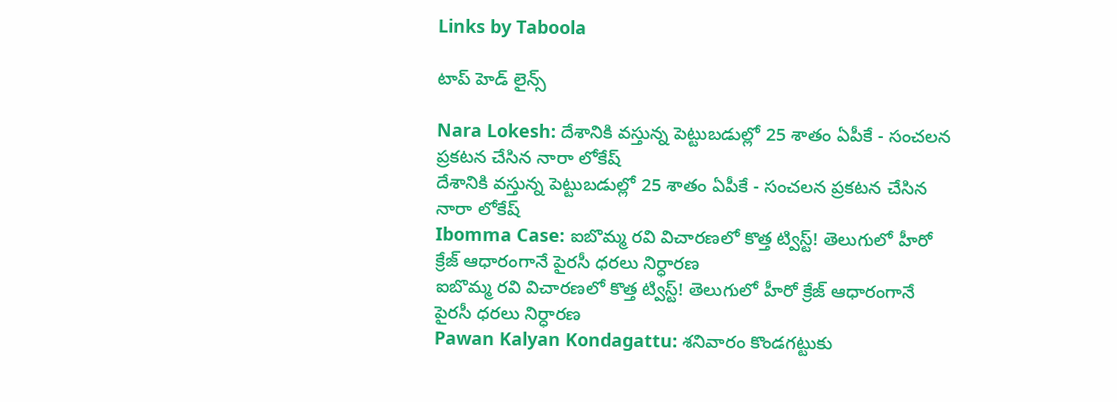Links by Taboola

టాప్ హెడ్ లైన్స్

Nara Lokesh: దేశానికి వస్తున్న పెట్టుబడుల్లో 25 శాతం ఏపీకే - సంచలన ప్రకటన చేసిన నారా లోకేష్
దేశానికి వస్తున్న పెట్టుబడుల్లో 25 శాతం ఏపీకే - సంచలన ప్రకటన చేసిన నారా లోకేష్
Ibomma Case: ఐబొమ్మ రవి విచారణలో కొత్త ట్విస్ట్! తెలుగులో హీరో క్రేజ్ ఆధారంగానే పైరసీ ధరలు నిర్ధారణ
ఐబొమ్మ రవి విచారణలో కొత్త ట్విస్ట్! తెలుగులో హీరో క్రేజ్ ఆధారంగానే పైరసీ ధరలు నిర్ధారణ
Pawan Kalyan Kondagattu: శనివారం కొండగట్టుకు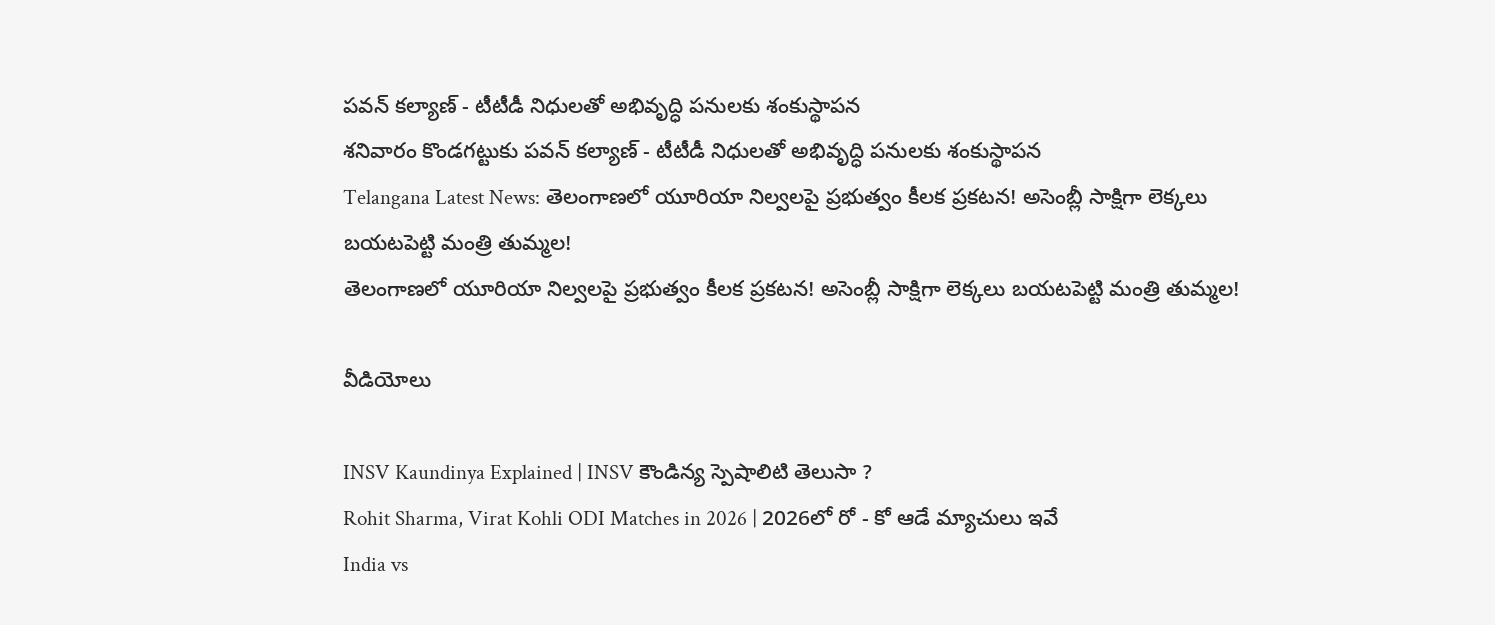పవన్ కల్యాణ్ - టీటీడీ నిధులతో అభివృద్ధి పనులకు శంకుస్థాపన
శనివారం కొండగట్టుకు పవన్ కల్యాణ్ - టీటీడీ నిధులతో అభివృద్ధి పనులకు శంకుస్థాపన
Telangana Latest News: తెలంగాణలో యూరియా నిల్వలపై ప్రభుత్వం కీలక ప్రకటన! అసెంబ్లీ సాక్షిగా లెక్కలు బయటపెట్టి మంత్రి తుమ్మల!
తెలంగాణలో యూరియా నిల్వలపై ప్రభుత్వం కీలక ప్రకటన! అసెంబ్లీ సాక్షిగా లెక్కలు బయటపెట్టి మంత్రి తుమ్మల!

వీడియోలు

INSV Kaundinya Explained | INSV కౌండిన్య స్పెషాలిటి తెలుసా ?
Rohit Sharma, Virat Kohli ODI Matches in 2026 | 2026లో రో - కో ఆడే మ్యాచులు ఇవే
India vs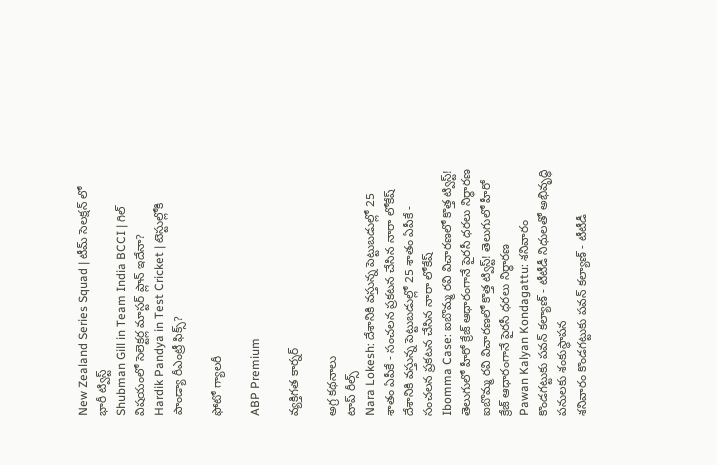New Zealand Series Squad | టీమ్ సెలక్షన్ లో భారీ ట్విస్ట్
Shubman Gill in Team India BCCI | గిల్ విషయంలో సెలెక్టర్ల మాస్టర్ ప్లాన్ ఇదేనా?
Hardik Pandya in Test Cricket | టెస్టుల్లోకి పాండ్యా రీఎంట్రీ ఫిక్స్?

ఫోటో గ్యాలరీ

ABP Premium

వ్యక్తిగత కార్నర్

అగ్ర కథనాలు
టాప్ రీల్స్
Nara Lokesh: దేశానికి వస్తున్న పెట్టుబడుల్లో 25 శాతం ఏపీకే - సంచలన ప్రకటన చేసిన నారా లోకేష్
దేశానికి వస్తున్న పెట్టుబడుల్లో 25 శాతం ఏపీకే - సంచలన ప్రకటన చేసిన నారా లోకేష్
Ibomma Case: ఐబొమ్మ రవి విచారణలో కొత్త ట్విస్ట్! తెలుగులో హీరో క్రేజ్ ఆధారంగానే పైరసీ ధరలు నిర్ధారణ
ఐబొమ్మ రవి విచారణలో కొత్త ట్విస్ట్! తెలుగులో హీరో క్రేజ్ ఆధారంగానే పైరసీ ధరలు నిర్ధారణ
Pawan Kalyan Kondagattu: శనివారం కొండగట్టుకు పవన్ కల్యాణ్ - టీటీడీ నిధులతో అభివృద్ధి పనులకు శంకుస్థాపన
శనివారం కొండగట్టుకు పవన్ కల్యాణ్ - టీటీడీ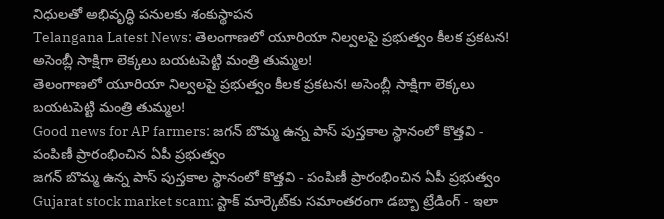నిధులతో అభివృద్ధి పనులకు శంకుస్థాపన
Telangana Latest News: తెలంగాణలో యూరియా నిల్వలపై ప్రభుత్వం కీలక ప్రకటన! అసెంబ్లీ సాక్షిగా లెక్కలు బయటపెట్టి మంత్రి తుమ్మల!
తెలంగాణలో యూరియా నిల్వలపై ప్రభుత్వం కీలక ప్రకటన! అసెంబ్లీ సాక్షిగా లెక్కలు బయటపెట్టి మంత్రి తుమ్మల!
Good news for AP farmers: జగన్ బొమ్మ ఉన్న పాస్ పుస్తకాల స్థానంలో కొత్తవి - పంపిణీ ప్రారంభించిన ఏపీ ప్రభుత్వం
జగన్ బొమ్మ ఉన్న పాస్ పుస్తకాల స్థానంలో కొత్తవి - పంపిణీ ప్రారంభించిన ఏపీ ప్రభుత్వం
Gujarat stock market scam: స్టాక్ మార్కెట్‌కు సమాంతరంగా డబ్బా ట్రేడింగ్ - ఇలా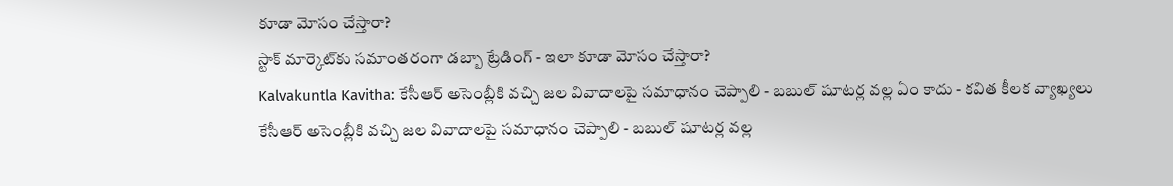కూడా మోసం చేస్తారా?
స్టాక్ మార్కెట్‌కు సమాంతరంగా డబ్బా ట్రేడింగ్ - ఇలా కూడా మోసం చేస్తారా?
Kalvakuntla Kavitha: కేసీఆర్ అసెంబ్లీకి వచ్చి జల వివాదాలపై సమాధానం చెప్పాలి - బబుల్ షూటర్ల వల్ల ఏం కాదు - కవిత కీలక వ్యాఖ్యలు
కేసీఆర్ అసెంబ్లీకి వచ్చి జల వివాదాలపై సమాధానం చెప్పాలి - బబుల్ షూటర్ల వల్ల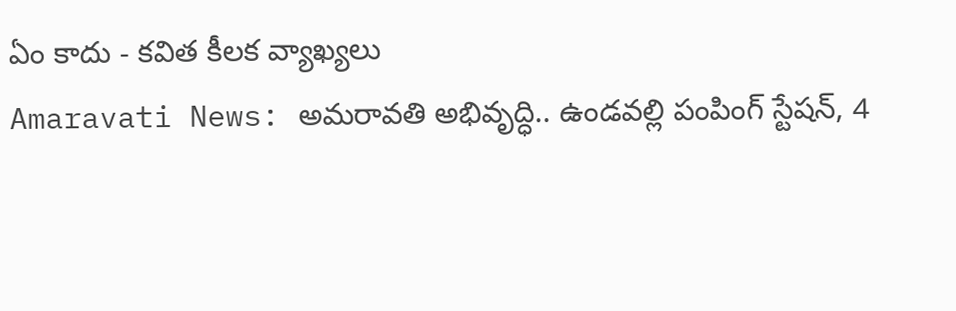ఏం కాదు - కవిత కీలక వ్యాఖ్యలు
Amaravati News: అమరావతి అభివృద్ధి.. ఉండవల్లి పంపింగ్ స్టేషన్, 4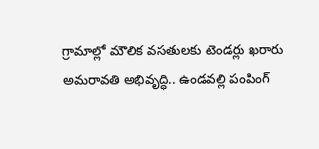గ్రామాల్లో మౌలిక వసతులకు టెండర్లు ఖరారు
అమరావతి అభివృద్ధి.. ఉండవల్లి పంపింగ్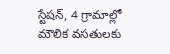స్టేషన్, 4 గ్రామాల్లో మౌలిక వసతులకు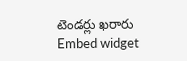టెండర్లు ఖరారు
Embed widget